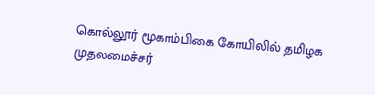கொல்லூர் மூகாம்பிகை கோயிலில் தமிழக முதலமைச்சர்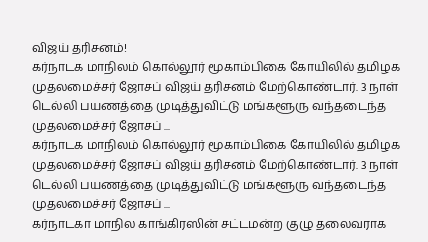விஜய் தரிசனம்!
கர்நாடக மாநிலம் கொல்லூர் மூகாம்பிகை கோயிலில் தமிழக முதலமைச்சர் ஜோசப் விஜய் தரிசனம் மேற்கொண்டார். 3 நாள் டெல்லி பயணத்தை முடித்துவிட்டு மங்களூரு வந்தடைந்த முதலமைச்சர் ஜோசப் ...
கர்நாடக மாநிலம் கொல்லூர் மூகாம்பிகை கோயிலில் தமிழக முதலமைச்சர் ஜோசப் விஜய் தரிசனம் மேற்கொண்டார். 3 நாள் டெல்லி பயணத்தை முடித்துவிட்டு மங்களூரு வந்தடைந்த முதலமைச்சர் ஜோசப் ...
கர்நாடகா மாநில காங்கிரஸின் சட்டமன்ற குழு தலைவராக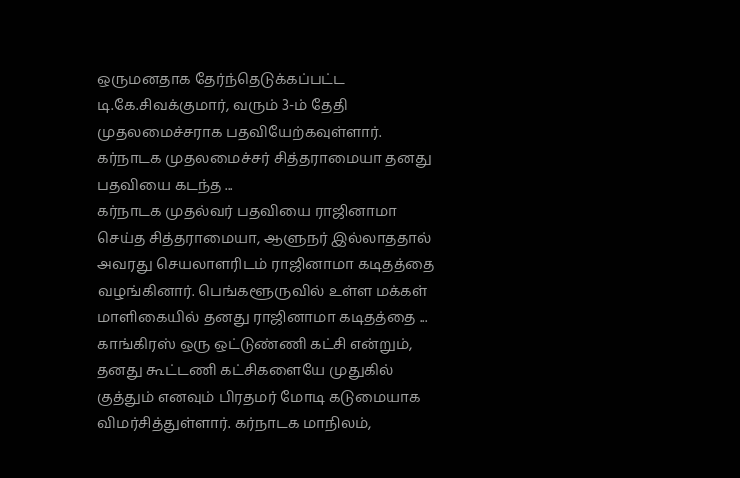ஒருமனதாக தேர்ந்தெடுக்கப்பட்ட டி.கே.சிவக்குமார், வரும் 3-ம் தேதி முதலமைச்சராக பதவியேற்கவுள்ளார். கர்நாடக முதலமைச்சர் சித்தராமையா தனது பதவியை கடந்த ...
கர்நாடக முதல்வர் பதவியை ராஜினாமா செய்த சித்தராமையா, ஆளுநர் இல்லாததால் அவரது செயலாளரிடம் ராஜினாமா கடிதத்தை வழங்கினார். பெங்களூருவில் உள்ள மக்கள் மாளிகையில் தனது ராஜினாமா கடிதத்தை ...
காங்கிரஸ் ஒரு ஒட்டுண்ணி கட்சி என்றும், தனது கூட்டணி கட்சிகளையே முதுகில் குத்தும் எனவும் பிரதமர் மோடி கடுமையாக விமர்சித்துள்ளார். கர்நாடக மாநிலம்,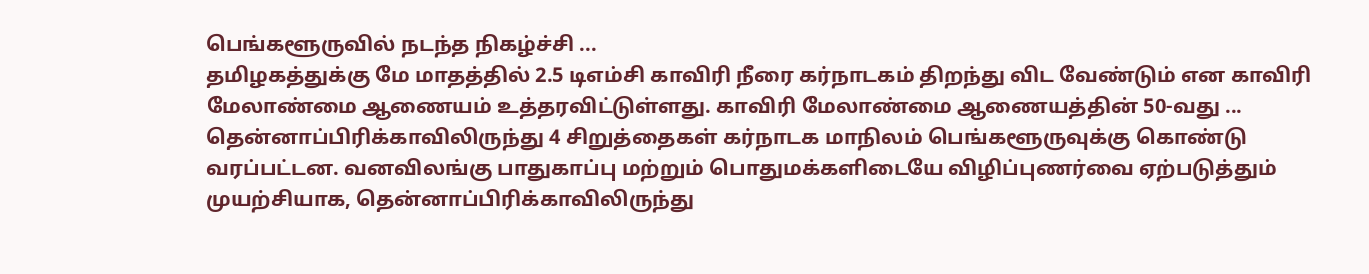பெங்களூருவில் நடந்த நிகழ்ச்சி ...
தமிழகத்துக்கு மே மாதத்தில் 2.5 டிஎம்சி காவிரி நீரை கர்நாடகம் திறந்து விட வேண்டும் என காவிரி மேலாண்மை ஆணையம் உத்தரவிட்டுள்ளது. காவிரி மேலாண்மை ஆணையத்தின் 50-வது ...
தென்னாப்பிரிக்காவிலிருந்து 4 சிறுத்தைகள் கர்நாடக மாநிலம் பெங்களூருவுக்கு கொண்டு வரப்பட்டன. வனவிலங்கு பாதுகாப்பு மற்றும் பொதுமக்களிடையே விழிப்புணர்வை ஏற்படுத்தும் முயற்சியாக, தென்னாப்பிரிக்காவிலிருந்து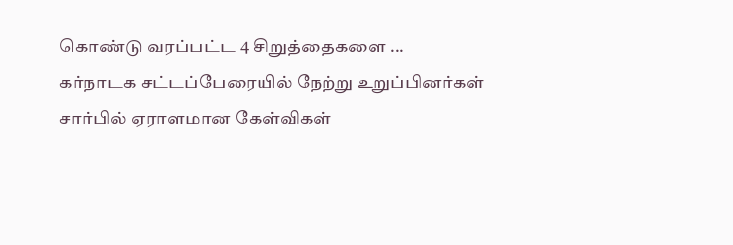கொண்டு வரப்பட்ட 4 சிறுத்தைகளை ...
கர்நாடக சட்டப்பேரையில் நேற்று உறுப்பினர்கள் சார்பில் ஏராளமான கேள்விகள்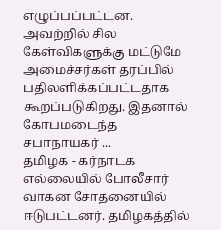எழுப்பப்பட்டன. அவற்றில் சில கேள்விகளுக்கு மட்டுமே அமைச்சர்கள் தரப்பில் பதிலளிக்கப்பட்டதாக கூறப்படுகிறது. இதனால் கோபமடைந்த சபாநாயகர் ...
தமிழக - கர்நாடக எல்லையில் போலீசார் வாகன சோதனையில் ஈடுபட்டனர். தமிழகத்தில்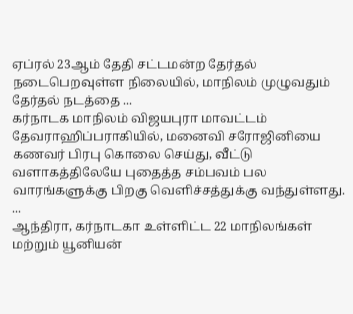ஏப்ரல் 23ஆம் தேதி சட்டமன்ற தேர்தல் நடைபெறவுள்ள நிலையில், மாநிலம் முழுவதும் தேர்தல் நடத்தை ...
கர்நாடக மாநிலம் விஜயபுரா மாவட்டம் தேவராஹிப்பராகியில், மனைவி சரோஜினியை கணவர் பிரபு கொலை செய்து, வீட்டு வளாகத்திலேயே புதைத்த சம்பவம் பல வாரங்களுக்கு பிறகு வெளிச்சத்துக்கு வந்துள்ளது. ...
ஆந்திரா, கர்நாடகா உள்ளிட்ட 22 மாநிலங்கள் மற்றும் யூனியன்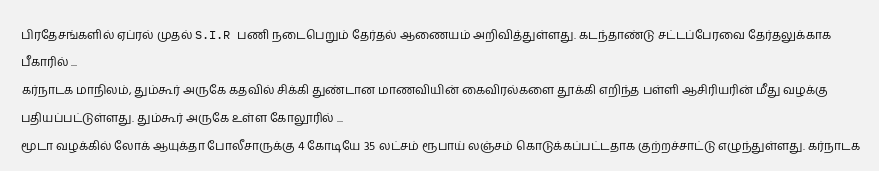பிரதேசங்களில் ஏப்ரல் முதல் S.I.R பணி நடைபெறும் தேர்தல் ஆணையம் அறிவித்துள்ளது. கடந்தாண்டு சட்டப்பேரவை தேர்தலுக்காக பீகாரில் ...
கர்நாடக மாநிலம், தும்கூர் அருகே கதவில் சிக்கி துண்டான மாணவியின் கைவிரல்களை தூக்கி எறிந்த பள்ளி ஆசிரியரின் மீது வழக்கு பதியப்பட்டுள்ளது. தும்கூர் அருகே உள்ள கோலூரில் ...
மூடா வழக்கில் லோக் ஆயுக்தா போலீசாருக்கு 4 கோடியே 35 லட்சம் ரூபாய் லஞ்சம் கொடுக்கப்பட்டதாக குற்றச்சாட்டு எழுந்துள்ளது. கர்நாடக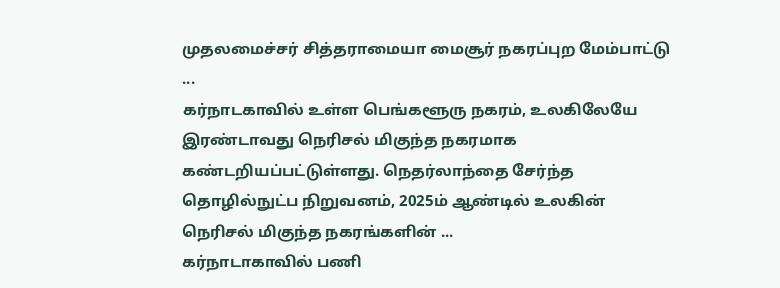முதலமைச்சர் சித்தராமையா மைசூர் நகரப்புற மேம்பாட்டு ...
கர்நாடகாவில் உள்ள பெங்களூரு நகரம், உலகிலேயே இரண்டாவது நெரிசல் மிகுந்த நகரமாக கண்டறியப்பட்டுள்ளது. நெதர்லாந்தை சேர்ந்த தொழில்நுட்ப நிறுவனம், 2025ம் ஆண்டில் உலகின் நெரிசல் மிகுந்த நகரங்களின் ...
கர்நாடாகாவில் பணி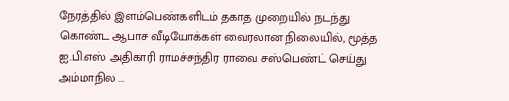நேரத்தில் இளம்பெண்களிடம் தகாத முறையில் நடந்து கொண்ட ஆபாச வீடியோக்கள் வைரலான நிலையில், மூத்த ஐ.பி.எஸ் அதிகாரி ராமச்சந்திர ராவை சஸ்பெண்ட் செய்து அம்மாநில ...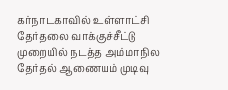கர்நாடகாவில் உள்ளாட்சி தேர்தலை வாக்குச்சீட்டு முறையில் நடத்த அம்மாநில தேர்தல் ஆணையம் முடிவு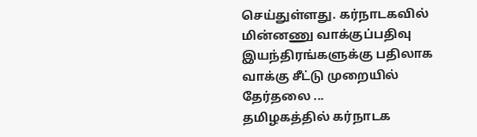செய்துள்ளது. கர்நாடகவில் மின்னணு வாக்குப்பதிவு இயந்திரங்களுக்கு பதிலாக வாக்கு சீட்டு முறையில் தேர்தலை ...
தமிழகத்தில் கர்நாடக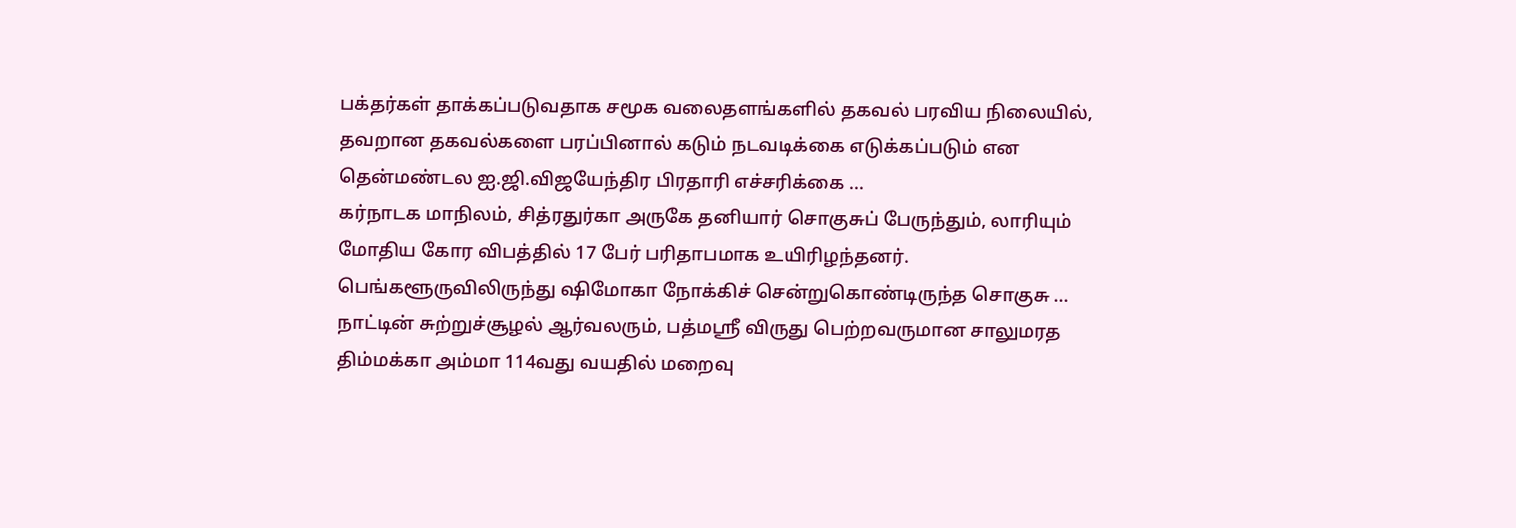பக்தர்கள் தாக்கப்படுவதாக சமூக வலைதளங்களில் தகவல் பரவிய நிலையில், தவறான தகவல்களை பரப்பினால் கடும் நடவடிக்கை எடுக்கப்படும் என தென்மண்டல ஐ.ஜி.விஜயேந்திர பிரதாரி எச்சரிக்கை ...
கர்நாடக மாநிலம், சித்ரதுர்கா அருகே தனியார் சொகுசுப் பேருந்தும், லாரியும் மோதிய கோர விபத்தில் 17 பேர் பரிதாபமாக உயிரிழந்தனர். பெங்களூருவிலிருந்து ஷிமோகா நோக்கிச் சென்றுகொண்டிருந்த சொகுசு ...
நாட்டின் சுற்றுச்சூழல் ஆர்வலரும், பத்மஸ்ரீ விருது பெற்றவருமான சாலுமரத திம்மக்கா அம்மா 114வது வயதில் மறைவு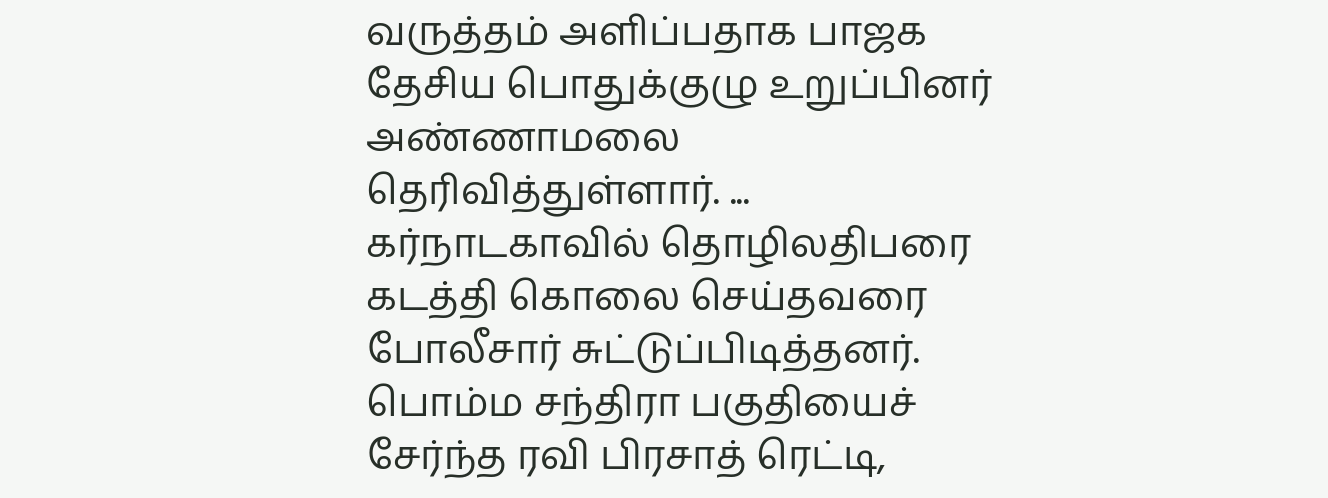வருத்தம் அளிப்பதாக பாஜக தேசிய பொதுக்குழு உறுப்பினர் அண்ணாமலை தெரிவித்துள்ளார். ...
கர்நாடகாவில் தொழிலதிபரை கடத்தி கொலை செய்தவரை போலீசார் சுட்டுப்பிடித்தனர். பொம்ம சந்திரா பகுதியைச் சேர்ந்த ரவி பிரசாத் ரெட்டி,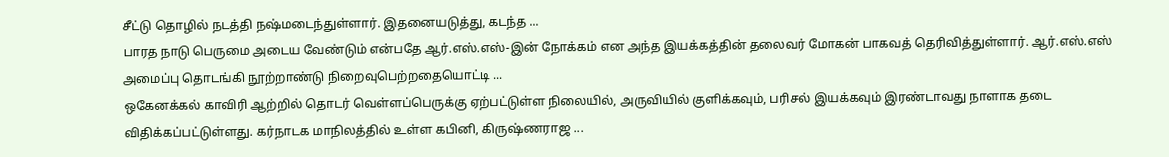சீட்டு தொழில் நடத்தி நஷ்மடைந்துள்ளார். இதனையடுத்து, கடந்த ...
பாரத நாடு பெருமை அடைய வேண்டும் என்பதே ஆர்.எஸ்.எஸ்-இன் நோக்கம் என அந்த இயக்கத்தின் தலைவர் மோகன் பாகவத் தெரிவித்துள்ளார். ஆர்.எஸ்.எஸ் அமைப்பு தொடங்கி நூற்றாண்டு நிறைவுபெற்றதையொட்டி ...
ஒகேனக்கல் காவிரி ஆற்றில் தொடர் வெள்ளப்பெருக்கு ஏற்பட்டுள்ள நிலையில், அருவியில் குளிக்கவும், பரிசல் இயக்கவும் இரண்டாவது நாளாக தடை விதிக்கப்பட்டுள்ளது. கர்நாடக மாநிலத்தில் உள்ள கபினி, கிருஷ்ணராஜ ...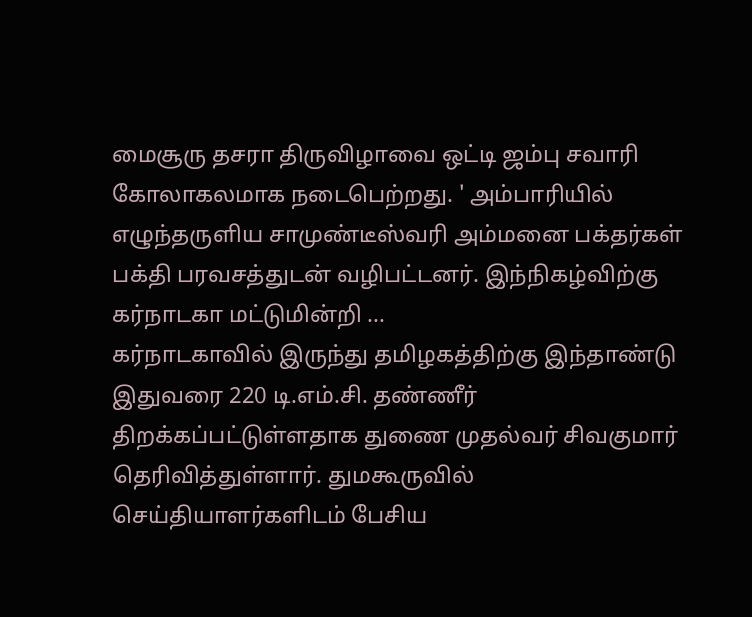மைசூரு தசரா திருவிழாவை ஒட்டி ஜம்பு சவாரி கோலாகலமாக நடைபெற்றது. ' அம்பாரியில் எழுந்தருளிய சாமுண்டீஸ்வரி அம்மனை பக்தர்கள் பக்தி பரவசத்துடன் வழிபட்டனர். இந்நிகழ்விற்கு கர்நாடகா மட்டுமின்றி ...
கர்நாடகாவில் இருந்து தமிழகத்திற்கு இந்தாண்டு இதுவரை 220 டி.எம்.சி. தண்ணீர் திறக்கப்பட்டுள்ளதாக துணை முதல்வர் சிவகுமார் தெரிவித்துள்ளார். துமகூருவில் செய்தியாளர்களிடம் பேசிய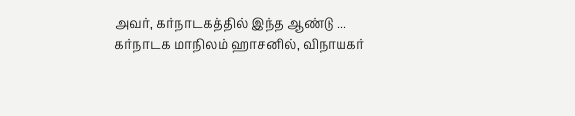அவர், கர்நாடகத்தில் இந்த ஆண்டு ...
கர்நாடக மாநிலம் ஹாசனில், விநாயகர்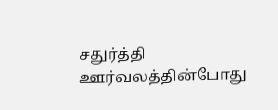சதுர்த்தி ஊர்வலத்தின்போது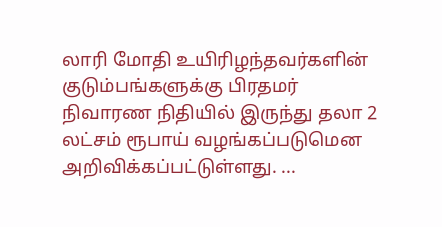லாரி மோதி உயிரிழந்தவர்களின் குடும்பங்களுக்கு பிரதமர் நிவாரண நிதியில் இருந்து தலா 2 லட்சம் ரூபாய் வழங்கப்படுமென அறிவிக்கப்பட்டுள்ளது. ...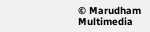© Marudham Multimedia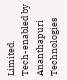Limited.
Tech-enabled by Ananthapuri Technologies